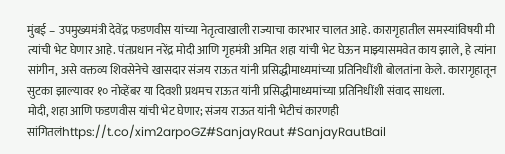मुंबई – उपमुख्यमंत्री देवेंद्र फडणवीस यांच्या नेतृत्वाखाली राज्याचा कारभार चालत आहे. कारागृहातील समस्यांविषयी मी त्यांची भेट घेणार आहे. पंतप्रधान नरेंद्र मोदी आणि गृहमंत्री अमित शहा यांची भेट घेऊन माझ्यासमवेत काय झाले, हे त्यांना सांगीन, असे वक्तव्य शिवसेनेचे खासदार संजय राऊत यांनी प्रसिद्धीमाध्यमांच्या प्रतिनिधींशी बोलतांना केले. कारागृहातून सुटका झाल्यावर १० नोव्हेंबर या दिवशी प्रथमच राऊत यांनी प्रसिद्धीमाध्यमांच्या प्रतिनिधींशी संवाद साधला.
मोदी, शहा आणि फडणवीस यांची भेट घेणार; संजय राऊत यांनी भेटीचं कारणही सांगितलंhttps://t.co/xim2arpoGZ#SanjayRaut #SanjayRautBail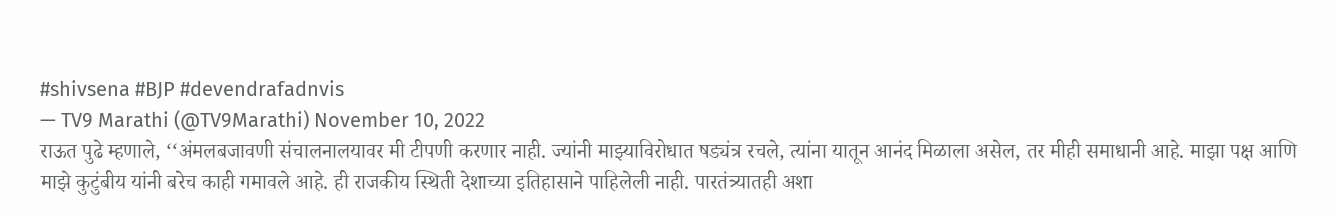#shivsena #BJP #devendrafadnvis
— TV9 Marathi (@TV9Marathi) November 10, 2022
राऊत पुढे म्हणाले, ‘‘अंमलबजावणी संचालनालयावर मी टीपणी करणार नाही. ज्यांनी माझ्याविरोधात षड्यंत्र रचले, त्यांना यातून आनंद मिळाला असेल, तर मीही समाधानी आहे. माझा पक्ष आणि माझे कुटुंबीय यांनी बरेच काही गमावले आहे. ही राजकीय स्थिती देशाच्या इतिहासाने पाहिलेली नाही. पारतंत्र्यातही अशा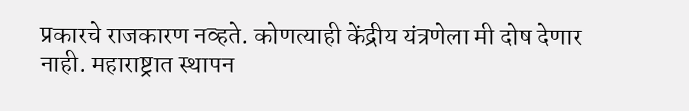प्रकारचे राजकारण नव्हते. कोणत्याही केंद्रीय यंत्रणेला मी दोष देणार नाही. महाराष्ट्रात स्थापन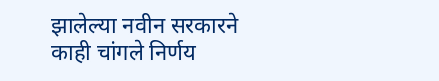झालेल्या नवीन सरकारने काही चांगले निर्णय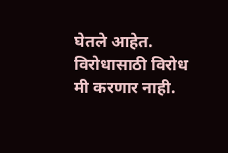घेतले आहेत. विरोधासाठी विरोध मी करणार नाही.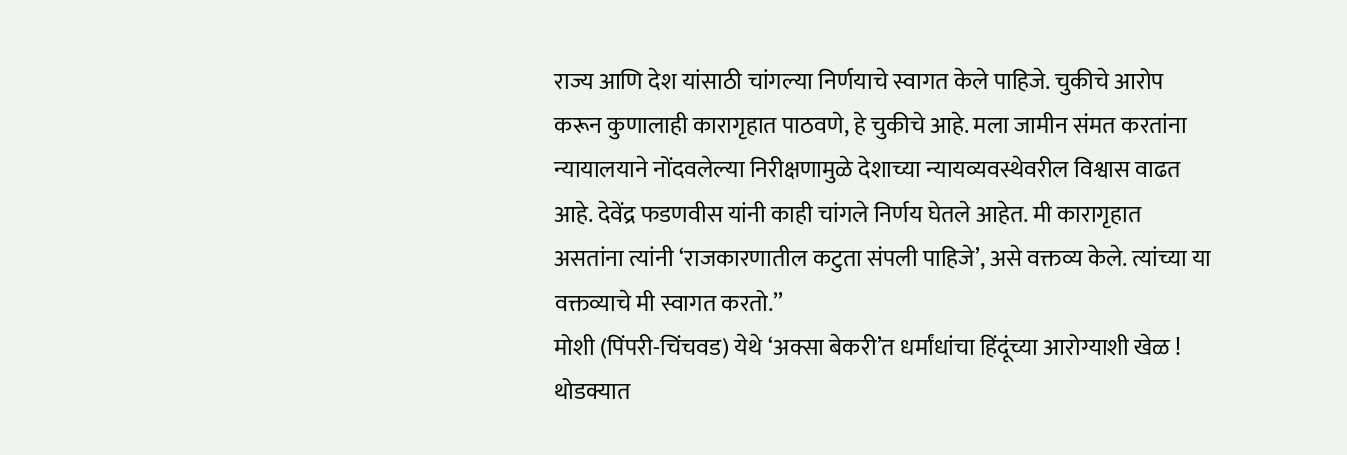राज्य आणि देश यांसाठी चांगल्या निर्णयाचे स्वागत केले पाहिजे. चुकीचे आरोप करून कुणालाही कारागृहात पाठवणे, हे चुकीचे आहे. मला जामीन संमत करतांना न्यायालयाने नोंदवलेल्या निरीक्षणामुळे देशाच्या न्यायव्यवस्थेवरील विश्वास वाढत आहे. देवेंद्र फडणवीस यांनी काही चांगले निर्णय घेतले आहेत. मी कारागृहात असतांना त्यांनी ‘राजकारणातील कटुता संपली पाहिजे’, असे वक्तव्य केले. त्यांच्या या वक्तव्याचे मी स्वागत करतो.’’
मोशी (पिंपरी-चिंचवड) येथे ‘अक्सा बेकरी’त धर्मांधांचा हिंदूंच्या आरोग्याशी खेळ !
थोडक्यात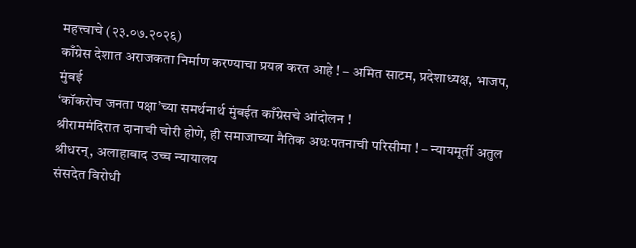महत्त्वाचे (२३.०७.२०२६)
काँग्रेस देशात अराजकता निर्माण करण्याचा प्रयत्न करत आहे ! – अमित साटम, प्रदेशाध्यक्ष, भाजप, मुंबई
‘कॉकरोच जनता पक्षा’च्या समर्थनार्थ मुंबईत काँग्रेसचे आंदोलन !
श्रीराममंदिरात दानाची चोरी होणे, ही समाजाच्या नैतिक अधःपतनाची परिसीमा ! – न्यायमूर्ती अतुल श्रीधरन्, अलाहाबाद उच्च न्यायालय
संसदेत विरोधी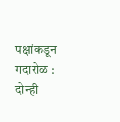पक्षांकडून गदारोळ : दोन्ही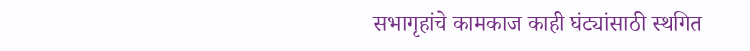सभागृहांचे कामकाज काही घंट्यांसाठी स्थगित